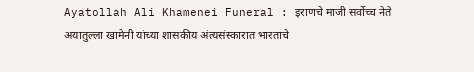Ayatollah Ali Khamenei Funeral : इराणचे माजी सर्वोच्च नेते अयातुल्ला खामेनी यांच्या शासकीय अंत्यसंस्कारात भारताचे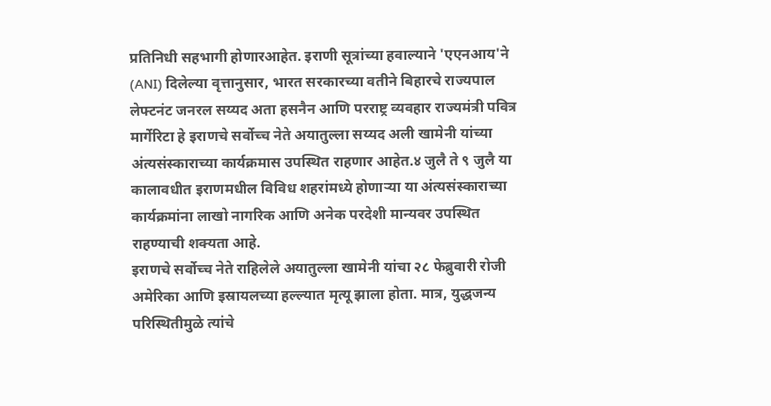प्रतिनिधी सहभागी होणारआहेत. इराणी सूत्रांच्या हवाल्याने 'एएनआय'ने (ANI) दिलेल्या वृत्तानुसार, भारत सरकारच्या वतीने बिहारचे राज्यपाल लेफ्टनंट जनरल सय्यद अता हसनैन आणि परराष्ट्र व्यवहार राज्यमंत्री पवित्र मार्गेरिटा हे इराणचे सर्वोच्च नेते अयातुल्ला सय्यद अली खामेनी यांच्या अंत्यसंस्काराच्या कार्यक्रमास उपस्थित राहणार आहेत.४ जुलै ते ९ जुलै या कालावधीत इराणमधील विविध शहरांमध्ये होणाऱ्या या अंत्यसंस्काराच्या कार्यक्रमांना लाखो नागरिक आणि अनेक परदेशी मान्यवर उपस्थित राहण्याची शक्यता आहे.
इराणचे सर्वोच्च नेते राहिलेले अयातुल्ला खामेनी यांचा २८ फेब्रुवारी रोजी अमेरिका आणि इस्रायलच्या हल्ल्यात मृत्यू झाला होता. मात्र, युद्धजन्य परिस्थितीमुळे त्यांचे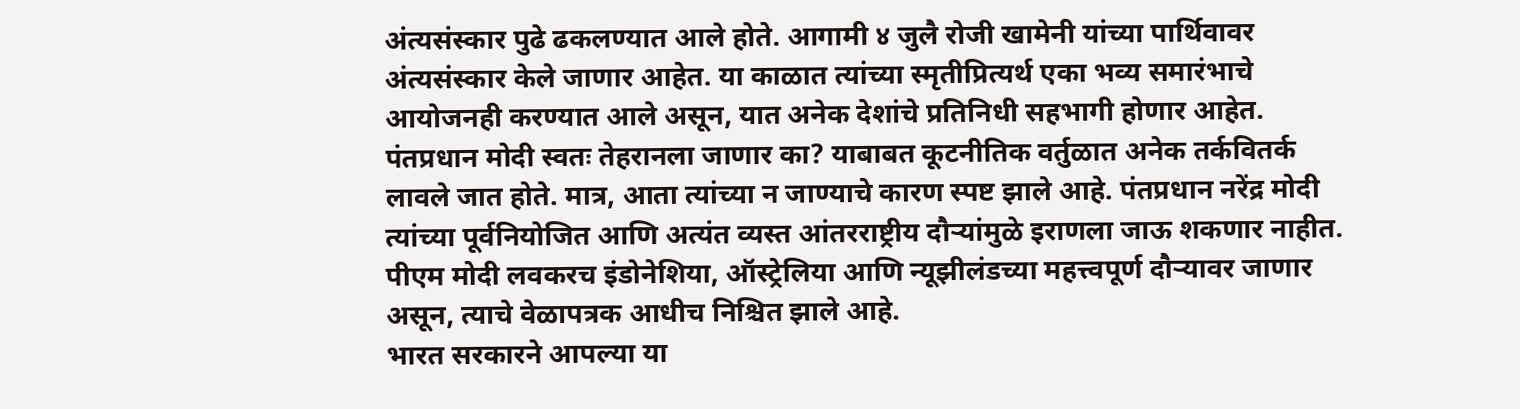अंत्यसंस्कार पुढे ढकलण्यात आले होते. आगामी ४ जुलै रोजी खामेनी यांच्या पार्थिवावर अंत्यसंस्कार केले जाणार आहेत. या काळात त्यांच्या स्मृतीप्रित्यर्थ एका भव्य समारंभाचे आयोजनही करण्यात आले असून, यात अनेक देशांचे प्रतिनिधी सहभागी होणार आहेत.
पंतप्रधान मोदी स्वतः तेहरानला जाणार का? याबाबत कूटनीतिक वर्तुळात अनेक तर्कवितर्क लावले जात होते. मात्र, आता त्यांच्या न जाण्याचे कारण स्पष्ट झाले आहे. पंतप्रधान नरेंद्र मोदी त्यांच्या पूर्वनियोजित आणि अत्यंत व्यस्त आंतरराष्ट्रीय दौऱ्यांमुळे इराणला जाऊ शकणार नाहीत. पीएम मोदी लवकरच इंडोनेशिया, ऑस्ट्रेलिया आणि न्यूझीलंडच्या महत्त्वपूर्ण दौऱ्यावर जाणार असून, त्याचे वेळापत्रक आधीच निश्चित झाले आहे.
भारत सरकारने आपल्या या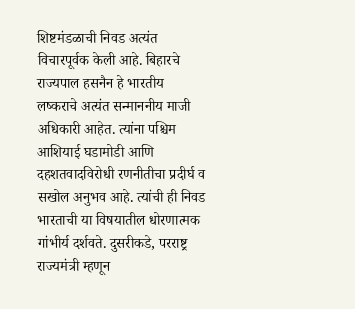शिष्टमंडळाची निवड अत्यंत विचारपूर्वक केली आहे. बिहारचे राज्यपाल हसनैन हे भारतीय लष्कराचे अत्यंत सन्माननीय माजी अधिकारी आहेत. त्यांना पश्चिम आशियाई घडामोडी आणि दहशतवादविरोधी रणनीतीचा प्रदीर्घ व सखोल अनुभव आहे. त्यांची ही निवड भारताची या विषयातील धोरणात्मक गांभीर्य दर्शवते. दुसरीकडे, परराष्ट्र राज्यमंत्री म्हणून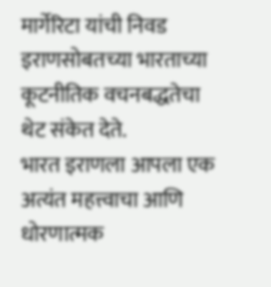मार्गेरिटा यांची निवड इराणसोबतच्या भारताच्या कूटनीतिक वचनबद्धतेचा थेट संकेत देते.
भारत इराणला आपला एक अत्यंत महत्त्वाचा आणि धोरणात्मक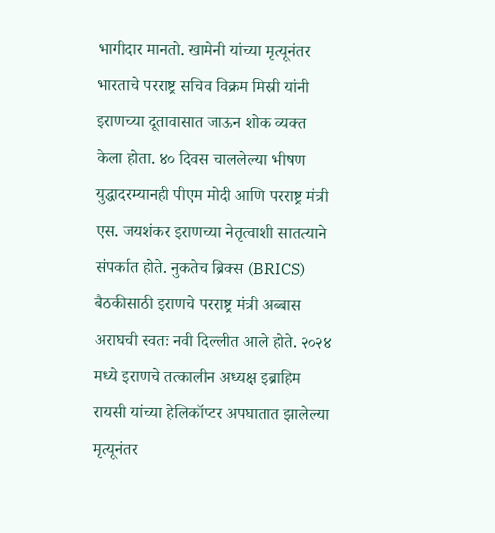भागीदार मानतो. खामेनी यांच्या मृत्यूनंतर भारताचे परराष्ट्र सचिव विक्रम मिस्री यांनी इराणच्या दूतावासात जाऊन शोक व्यक्त केला होता. ४० दिवस चाललेल्या भीषण युद्धादरम्यानही पीएम मोदी आणि परराष्ट्र मंत्री एस. जयशंकर इराणच्या नेतृत्वाशी सातत्याने संपर्कात होते. नुकतेच ब्रिक्स (BRICS) बैठकीसाठी इराणचे परराष्ट्र मंत्री अब्बास अराघची स्वतः नवी दिल्लीत आले होते. २०२४ मध्ये इराणचे तत्कालीन अध्यक्ष इब्राहिम रायसी यांच्या हेलिकॉप्टर अपघातात झालेल्या मृत्यूनंतर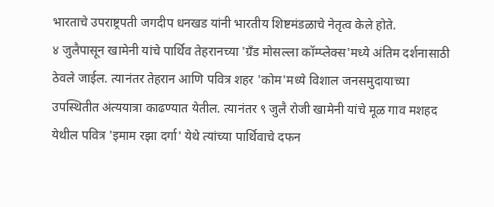भारताचे उपराष्ट्रपती जगदीप धनखड यांनी भारतीय शिष्टमंडळाचे नेतृत्व केले होते.
४ जुलैपासून खामेनी यांचे पार्थिव तेहरानच्या 'ग्रँड मोसल्ला कॉम्प्लेक्स'मध्ये अंतिम दर्शनासाठी ठेवले जाईल. त्यानंतर तेहरान आणि पवित्र शहर 'कोम'मध्ये विशाल जनसमुदायाच्या उपस्थितीत अंत्ययात्रा काढण्यात येतील. त्यानंतर ९ जुलै रोजी खामेनी यांचे मूळ गाव मशहद येथील पवित्र 'इमाम रझा दर्गा' येथे त्यांच्या पार्थिवाचे दफन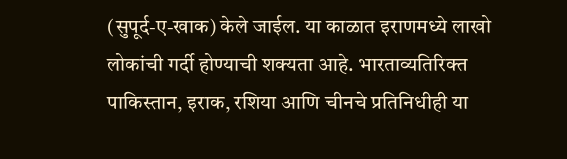(सुपूर्द-ए-खाक) केले जाईल. या काळात इराणमध्ये लाखो लोकांची गर्दी होण्याची शक्यता आहे. भारताव्यतिरिक्त पाकिस्तान, इराक, रशिया आणि चीनचे प्रतिनिधीही या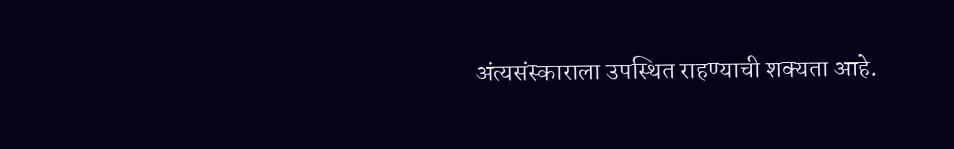अंत्यसंस्काराला उपस्थित राहण्याची शक्यता आहे.